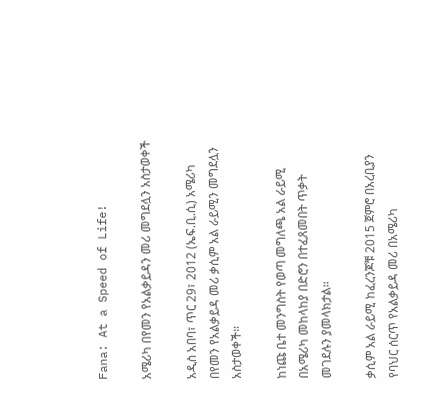Fana: At a Speed of Life!

አሜሪካ በየመን የአልቃይዳን መሪ መግደሏን አስታወቀች

አዲስ አበባ፣ ጥር 29፣ 2012 (ኤፍ.ቢ.ሲ) አሜሪካ በየመን የአልቃይዳ መሪ ቃሲም አል ራይሚን መግደሏን አስታወቀች።

ከነጩ ቤተ መንግስት የወጣ መግለጫ አል ራይሚ በአሜሪካ መከላከያ በድሮን በተፈጸመበት ጥቃት መገደሉን ያመላክታል።

ቃሲም አል ራይሚ ከፈረንጆቹ 2015 ጀምሮ በአረቢያን የባህር ሰርጥ የአልቃይዳ መሪ በአሜሪካ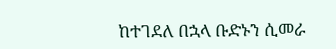ከተገደለ በኋላ ቡድኑን ሲመራ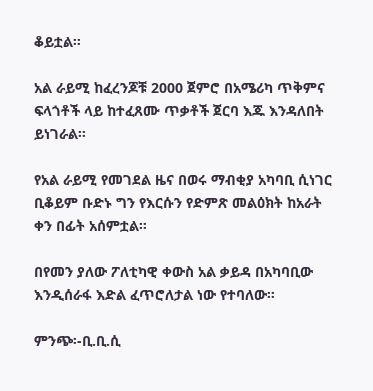ቆይቷል።

አል ራይሚ ከፈረንጆቹ 2000 ጀምሮ በአሜሪካ ጥቅምና ፍላጎቶች ላይ ከተፈጸሙ ጥቃቶች ጀርባ እጁ እንዳለበት ይነገራል።

የአል ራይሚ የመገደል ዜና በወሩ ማብቂያ አካባቢ ሲነገር ቢቆይም ቡድኑ ግን የእርሱን የድምጽ መልዕክት ከአራት ቀን በፊት አሰምቷል።

በየመን ያለው ፖለቲካዊ ቀውስ አል ቃይዳ በአካባቢው እንዲሰራፋ እድል ፈጥሮለታል ነው የተባለው።

ምንጭ፡-ቢ.ቢ.ሲ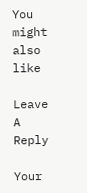You might also like

Leave A Reply

Your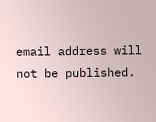email address will not be published.